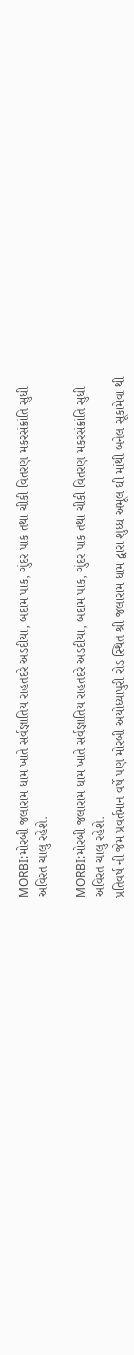MORBI:મોરબી જલારામ ધામ ખાતે સર્વજ્ઞાતિય રાહતદરે અડદીયા, બદામ પાક, ગુંદર પાક તથા ચીકી વિતરણ મકરસંક્રાંતિ સુધી અવિરત ચાલુ રહેશે.

MORBI:મોરબી જલારામ ધામ ખાતે સર્વજ્ઞાતિય રાહતદરે અડદીયા, બદામ પાક, ગુંદર પાક તથા ચીકી વિતરણ મકરસંક્રાંતિ સુધી અવિરત ચાલુ રહેશે.
પ્રતિવર્ષ ની જેમ પ્રવર્તમાન વર્ષે પણ મોરબી અયોધ્યાપુરી રોડ સ્થિત શ્રી જલારામ ધામ દ્વારા શુધ્ધ અમૂલ ઘી માંથી બનેલ સૂકામેવા થી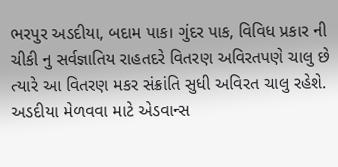ભરપુર અડદીયા, બદામ પાક। ગુંદર પાક, વિવિધ પ્રકાર ની ચીકી નુ સર્વજ્ઞાતિય રાહતદરે વિતરણ અવિરતપણે ચાલુ છે ત્યારે આ વિતરણ મકર સંક્રાંતિ સુધી અવિરત ચાલુ રહેશે. અડદીયા મેળવવા માટે એડવાન્સ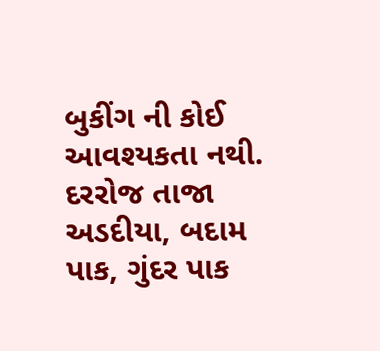બુકીંગ ની કોઈ આવશ્યકતા નથી. દરરોજ તાજા અડદીયા, બદામ પાક, ગુંદર પાક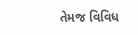તેમજ વિવિધ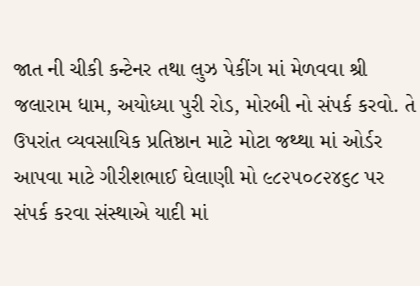જાત ની ચીકી કન્ટેનર તથા લુઝ પેકીંગ માં મેળવવા શ્રી જલારામ ધામ, અયોધ્યા પુરી રોડ, મોરબી નો સંપર્ક કરવો. તે ઉપરાંત વ્યવસાયિક પ્રતિષ્ઠાન માટે મોટા જથ્થા માં ઓર્ડર આપવા માટે ગીરીશભાઈ ઘેલાણી મો ૯૮૨૫૦૮૨૪૬૮ પર સંપર્ક કરવા સંસ્થાએ યાદી માં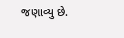જણાવ્યુ છે.